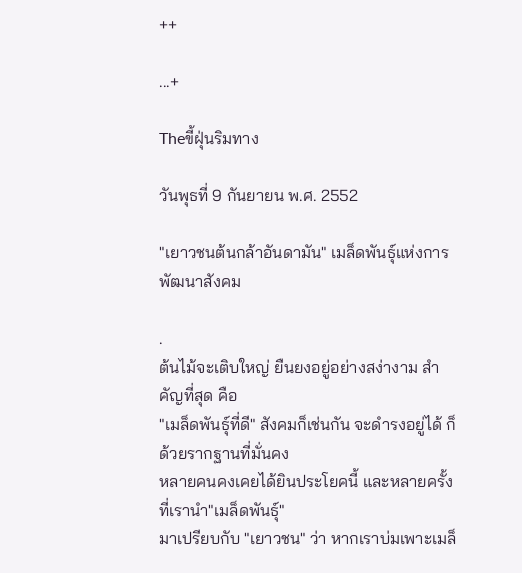++

...+

Theขี้ฝุ่นริมทาง

วันพุธที่ 9 กันยายน พ.ศ. 2552

"เยาวชนต้นกล้าอันดามัน" เมล็ดพันธุ์แห่งการพัฒนาสังคม

.
ต้นไม้จะเติบใหญ่ ยืนยงอยู่อย่างสง่างาม สำคัญที่สุด คือ
"เมล็ดพันธุ์ที่ดี" สังคมก็เช่นกัน จะดำรงอยู่ได้ ก็ด้วยรากฐานที่มั่นคง
หลายคนคงเคยได้ยินประโยคนี้ และหลายครั้งที่เรานำ"เมล็ดพันธุ์"
มาเปรียบกับ "เยาวชน" ว่า หากเราบ่มเพาะเมล็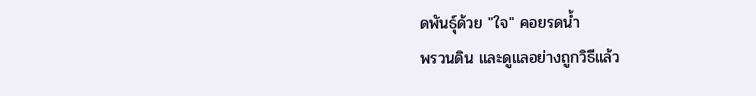ดพันธุ์ด้วย "ใจ" คอยรดน้ำ
พรวนดิน และดูแลอย่างถูกวิธีแล้ว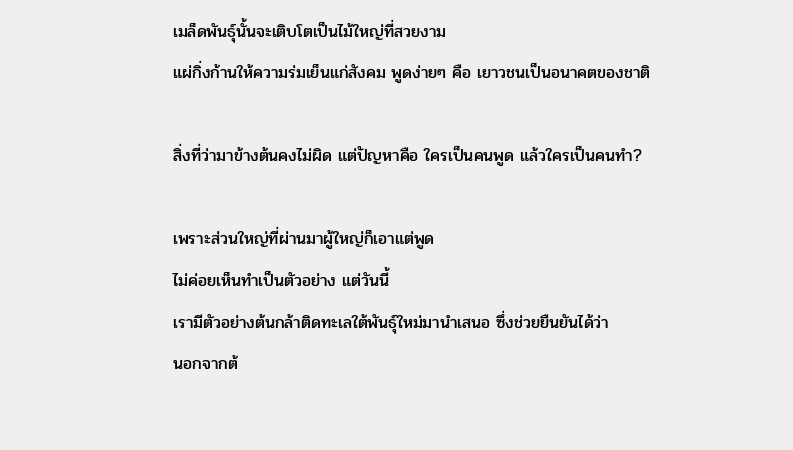เมล็ดพันธุ์นั้นจะเติบโตเป็นไม้ใหญ่ที่สวยงาม
แผ่กิ่งก้านให้ความร่มเย็นแก่สังคม พูดง่ายๆ คือ เยาวชนเป็นอนาคตของชาติ

สิ่งที่ว่ามาข้างต้นคงไม่ผิด แต่ปัญหาคือ ใครเป็นคนพูด แล้วใครเป็นคนทำ?

เพราะส่วนใหญ่ที่ผ่านมาผู้ใหญ่ก็เอาแต่พูด
ไม่ค่อยเห็นทำเป็นตัวอย่าง แต่วันนี้
เรามีตัวอย่างต้นกล้าติดทะเลใต้พันธุ์ใหม่มานำเสนอ ซึ่งช่วยยืนยันได้ว่า
นอกจากต้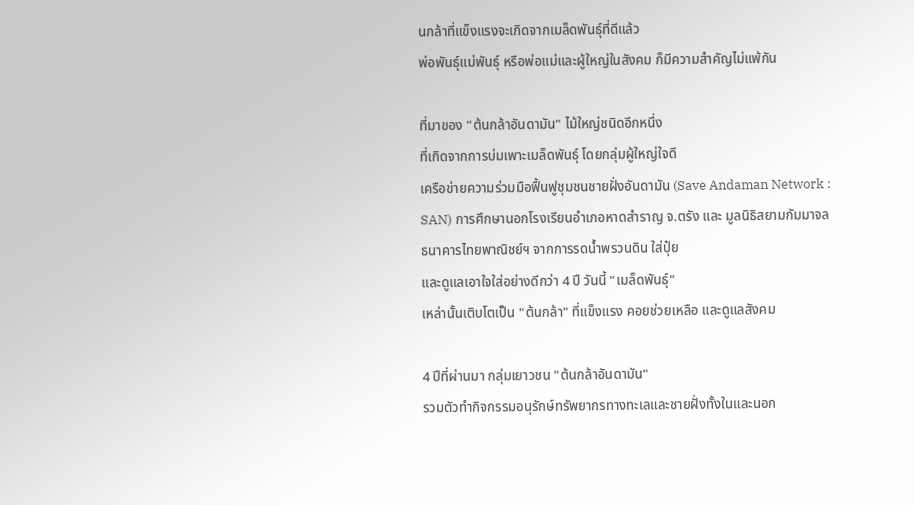นกล้าที่แข็งแรงจะเกิดจากเมล็ดพันธุ์ที่ดีแล้ว
พ่อพันธุ์แม่พันธุ์ หรือพ่อแม่และผู้ใหญ่ในสังคม ก็มีความสำคัญไม่แพ้กัน

ที่มาของ "ต้นกล้าอันดามัน" ไม้ใหญ่ชนิดอีกหนึ่ง
ที่เกิดจากการบ่มเพาะเมล็ดพันธุ์ โดยกลุ่มผู้ใหญ่ใจดี
เครือข่ายความร่วมมือฟื้นฟูชุมชนชายฝั่งอันดามัน (Save Andaman Network :
SAN) การศึกษานอกโรงเรียนอำเภอหาดสำราญ จ.ตรัง และ มูลนิธิสยามกัมมาจล
ธนาคารไทยพาณิชย์ฯ จากการรดน้ำพรวนดิน ใส่ปุ๋ย
และดูแลเอาใจใส่อย่างดีกว่า 4 ปี วันนี้ "เมล็ดพันธุ์"
เหล่านั้นเติบโตเป็น "ต้นกล้า" ที่แข็งแรง คอยช่วยเหลือ และดูแลสังคม

4 ปีที่ผ่านมา กลุ่มเยาวชน "ต้นกล้าอันดามัน"
รวมตัวทำกิจกรรมอนุรักษ์ทรัพยากรทางทะเลและชายฝั่งทั้งในและนอก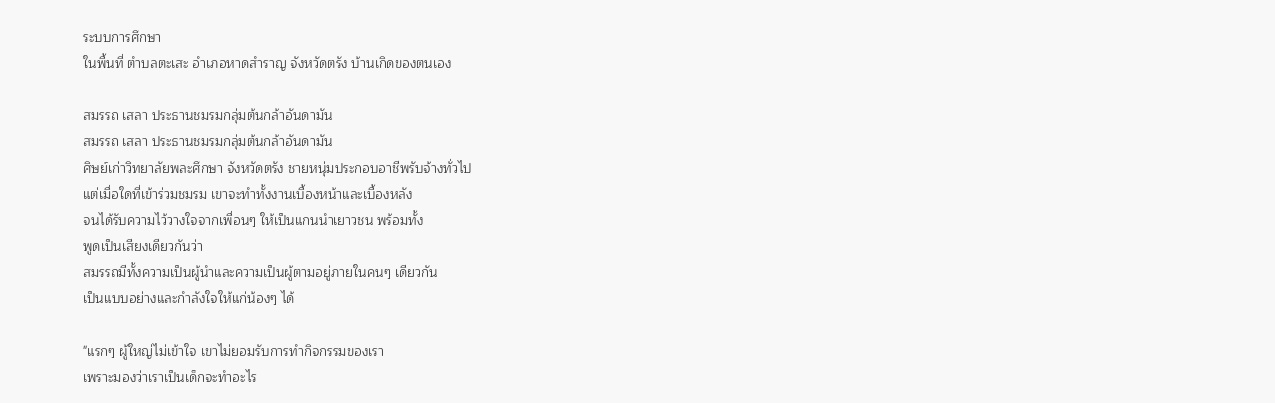ระบบการศึกษา
ในพื้นที่ ตำบลตะเสะ อำเภอหาดสำราญ จังหวัดตรัง บ้านเกิดของตนเอง

สมรรถ เสลา ประธานชมรมกลุ่มต้นกล้าอันดามัน
สมรรถ เสลา ประธานชมรมกลุ่มต้นกล้าอันดามัน
ศิษย์เก่าวิทยาลัยพละศึกษา จังหวัดตรัง ชายหนุ่มประกอบอาชีพรับจ้างทั่วไป
แต่เมื่อใดที่เข้าร่วมชมรม เขาจะทำทั้งงานเบื้องหน้าและเบื้องหลัง
จนได้รับความไว้วางใจจากเพื่อนๆ ให้เป็นแกนนำเยาวชน พร้อมทั้ง
พูดเป็นเสียงเดียวกันว่า
สมรรถมีทั้งความเป็นผู้นำและความเป็นผู้ตามอยู่ภายในคนๆ เดียวกัน
เป็นแบบอย่างและกำลังใจให้แก่น้องๆ ได้

"แรกๆ ผู้ใหญ่ไม่เข้าใจ เขาไม่ยอมรับการทำกิจกรรมของเรา
เพราะมองว่าเราเป็นเด็กจะทำอะไร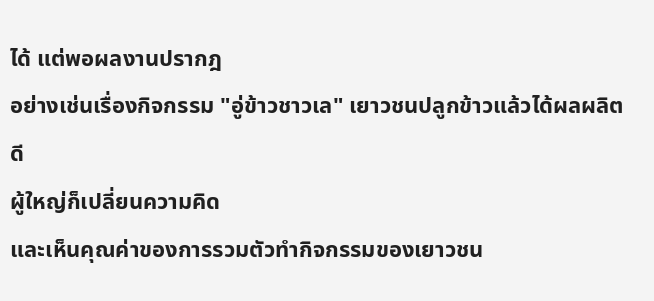ได้ แต่พอผลงานปรากฎ
อย่างเช่นเรื่องกิจกรรม "อู่ข้าวชาวเล" เยาวชนปลูกข้าวแล้วได้ผลผลิตดี
ผู้ใหญ่ก็เปลี่ยนความคิด
และเห็นคุณค่าของการรวมตัวทำกิจกรรมของเยาวชน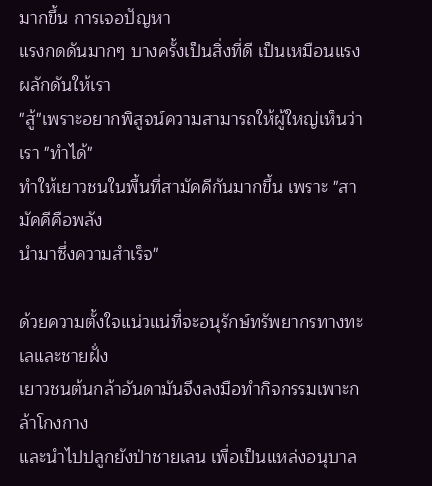มากขึ้น การเจอปัญหา
แรงกดดันมากๆ บางครั้งเป็นสิ่งที่ดี เป็นเหมือนแรงผลักดันให้เรา
"สู้"เพราะอยากพิสูจน์ความสามารถให้ผู้ใหญ่เห็นว่าเรา "ทำได้"
ทำให้เยาวชนในพื้นที่สามัคคีกันมากขึ้น เพราะ "สามัคคีคือพลัง
นำมาซึ่งความสำเร็จ"

ด้วยความตั้งใจแน่วแน่ที่จะอนุรักษ์ทรัพยากรทางทะเลและชายฝั่ง
เยาวชนต้นกล้าอันดามันจึงลงมือทำกิจกรรมเพาะกล้าโกงกาง
และนำไปปลูกยังป่าชายเลน เพื่อเป็นแหล่งอนุบาล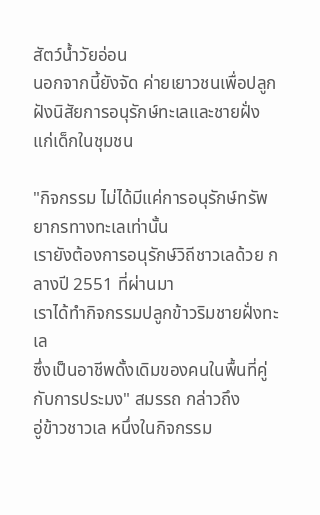สัตว์น้ำวัยอ่อน
นอกจากนี้ยังจัด ค่ายเยาวชนเพื่อปลูกฝังนิสัยการอนุรักษ์ทะเลและชายฝั่ง
แก่เด็กในชุมชน

"กิจกรรม ไม่ได้มีแค่การอนุรักษ์ทรัพยากรทางทะเลเท่านั้น
เรายังต้องการอนุรักษ์วิถีชาวเลด้วย กลางปี 2551 ที่ผ่านมา
เราได้ทำกิจกรรมปลูกข้าวริมชายฝั่งทะเล
ซึ่งเป็นอาชีพดั้งเดิมของคนในพื้นที่คู่กับการประมง" สมรรถ กล่าวถึง
อู่ข้าวชาวเล หนึ่งในกิจกรรม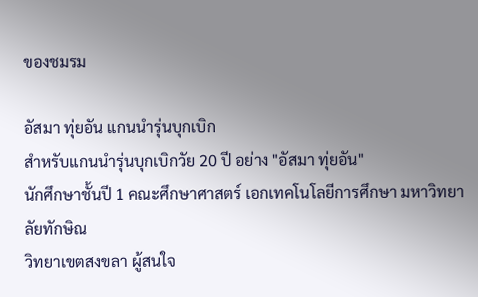ของชมรม

อัสมา ทุ่ยอัน แกนนำรุ่นบุกเบิก
สำหรับแกนนำรุ่นบุกเบิกวัย 20 ปี อย่าง "อัสมา ทุ่ยอัน"
นักศึกษาชั้นปี 1 คณะศึกษาศาสตร์ เอกเทคโนโลยีการศึกษา มหาวิทยาลัยทักษิณ
วิทยาเขตสงขลา ผู้สนใจ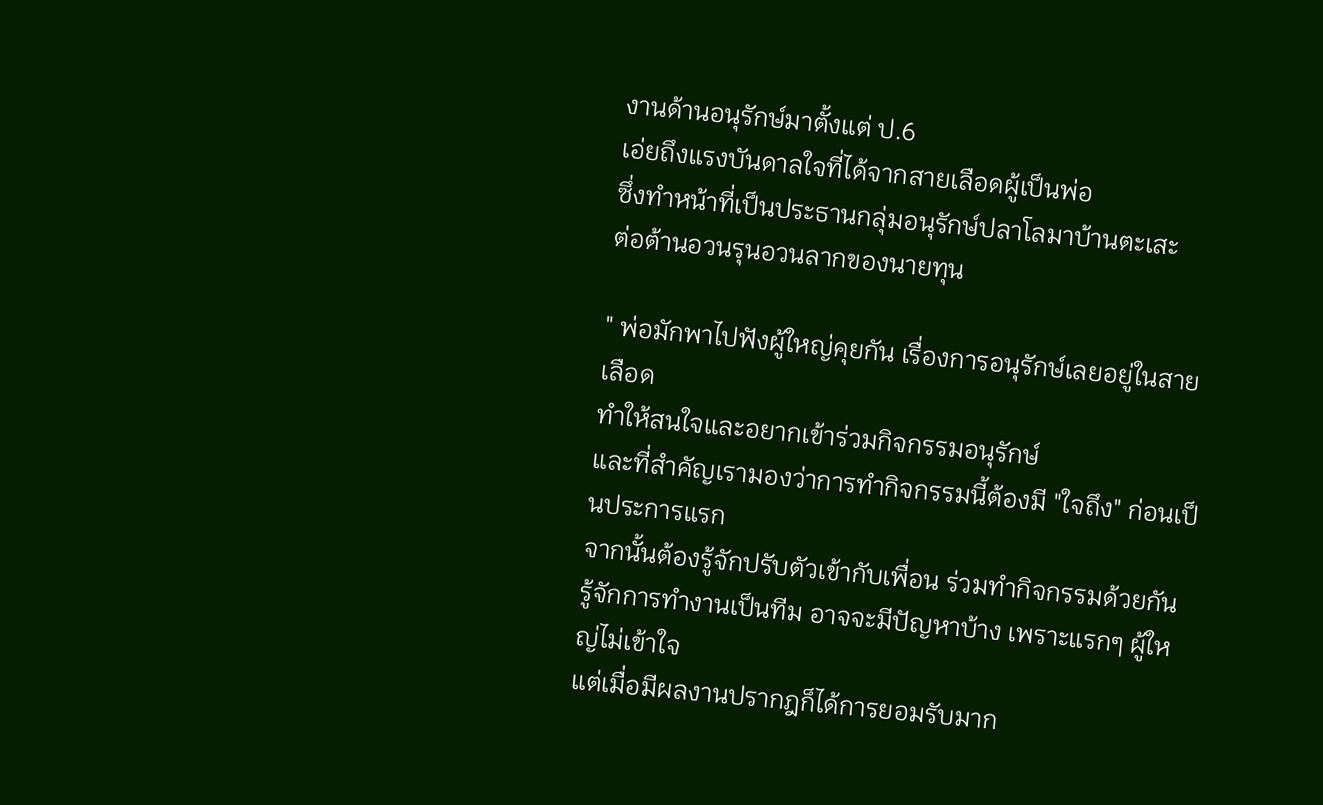งานด้านอนุรักษ์มาตั้งแต่ ป.6
เอ่ยถึงแรงบันดาลใจที่ได้จากสายเลือดผู้เป็นพ่อ
ซึ่งทำหน้าที่เป็นประธานกลุ่มอนุรักษ์ปลาโลมาบ้านตะเสะ
ต่อต้านอวนรุนอวนลากของนายทุน

" พ่อมักพาไปฟังผู้ใหญ่คุยกัน เรื่องการอนุรักษ์เลยอยู่ในสายเลือด
ทำให้สนใจและอยากเข้าร่วมกิจกรรมอนุรักษ์
และที่สำคัญเรามองว่าการทำกิจกรรมนี้ต้องมี "ใจถึง" ก่อนเป็นประการแรก
จากนั้นต้องรู้จักปรับตัวเข้ากับเพื่อน ร่วมทำกิจกรรมด้วยกัน
รู้จักการทำงานเป็นทีม อาจจะมีปัญหาบ้าง เพราะแรกๆ ผู้ใหญ่ไม่เข้าใจ
แต่เมื่อมีผลงานปรากฎก็ได้การยอมรับมาก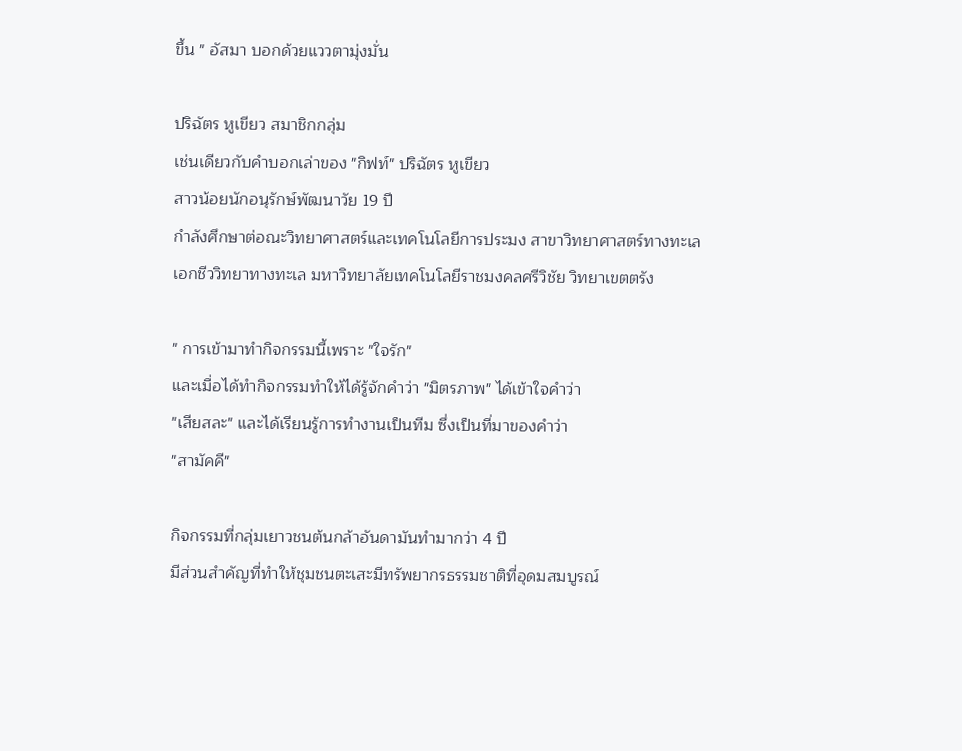ขึ้น " อัสมา บอกด้วยแววตามุ่งมั่น

ปริฉัตร หูเขียว สมาชิกกลุ่ม
เช่นเดียวกับคำบอกเล่าของ "กิฟท์" ปริฉัตร หูเขียว
สาวน้อยนักอนุรักษ์พัฒนาวัย 19 ปี
กำลังศึกษาต่อณะวิทยาศาสตร์และเทคโนโลยีการประมง สาขาวิทยาศาสตร์ทางทะเล
เอกชีววิทยาทางทะเล มหาวิทยาลัยเทคโนโลยีราชมงคลศรีวิชัย วิทยาเขตตรัง

" การเข้ามาทำกิจกรรมนี้เพราะ "ใจรัก"
และเมื่อได้ทำกิจกรรมทำให้ได้รู้จักคำว่า "มิตรภาพ" ได้เข้าใจคำว่า
"เสียสละ" และได้เรียนรู้การทำงานเป็นทีม ซึ่งเป็นที่มาของคำว่า
"สามัคคี"

กิจกรรมที่กลุ่มเยาวชนต้นกล้าอันดามันทำมากว่า 4 ปี
มีส่วนสำคัญที่ทำให้ชุมชนตะเสะมีทรัพยากรธรรมชาติที่อุดมสมบูรณ์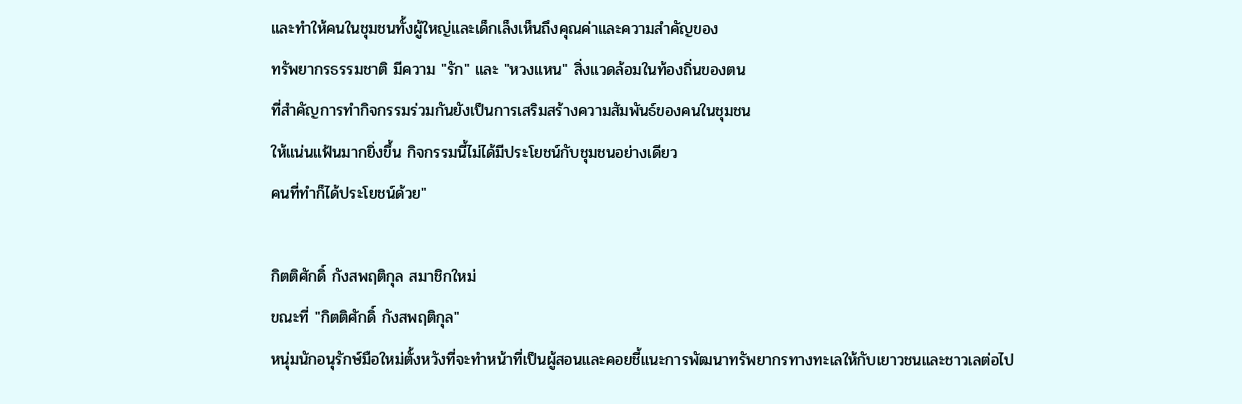และทำให้คนในชุมชนทั้งผู้ใหญ่และเด็กเล็งเห็นถึงคุณค่าและความสำคัญของ
ทรัพยากรธรรมชาติ มีความ "รัก" และ "หวงแหน" สิ่งแวดล้อมในท้องถิ่นของตน
ที่สำคัญการทำกิจกรรมร่วมกันยังเป็นการเสริมสร้างความสัมพันธ์ของคนในชุมชน
ให้แน่นแฟ้นมากยิ่งขึ้น กิจกรรมนี้ไม่ได้มีประโยชน์กับชุมชนอย่างเดียว
คนที่ทำก็ได้ประโยชน์ด้วย"

กิตติศักดิ์ กังสพฤติกุล สมาชิกใหม่
ขณะที่ "กิตติศักดิ์ กังสพฤติกุล"
หนุ่มนักอนุรักษ์มือใหม่ตั้งหวังที่จะทำหน้าที่เป็นผู้สอนและคอยชี้แนะการพัฒนาทรัพยากรทางทะเลให้กับเยาวชนและชาวเลต่อไป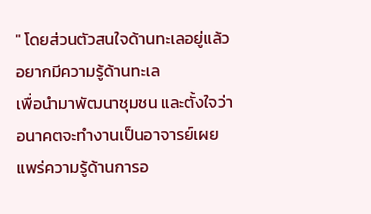" โดยส่วนตัวสนใจด้านทะเลอยู่แล้ว อยากมีความรู้ด้านทะเล
เพื่อนำมาพัฒนาชุมชน และตั้งใจว่า
อนาคตจะทำงานเป็นอาจารย์เผยแพร่ความรู้ด้านการอ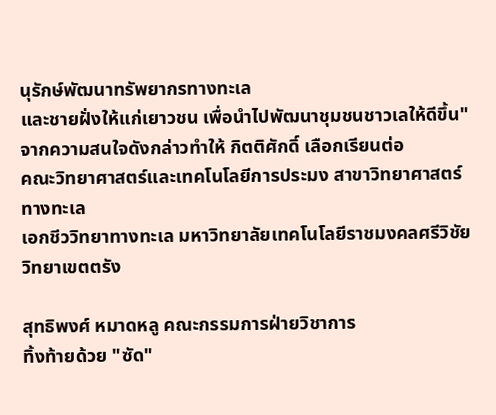นุรักษ์พัฒนาทรัพยากรทางทะเล
และชายฝั่งให้แก่เยาวชน เพื่อนำไปพัฒนาชุมชนชาวเลให้ดีขึ้น"
จากความสนใจดังกล่าวทำให้ กิตติศักดิ์ เลือกเรียนต่อ
คณะวิทยาศาสตร์และเทคโนโลยีการประมง สาขาวิทยาศาสตร์ทางทะเล
เอกชีววิทยาทางทะเล มหาวิทยาลัยเทคโนโลยีราชมงคลศรีวิชัย วิทยาเขตตรัง

สุทธิพงศ์ หมาดหลู คณะกรรมการฝ่ายวิชาการ
ทิ้งท้ายด้วย "ซัด"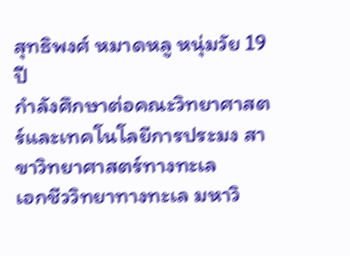สุทธิพงศ์ หมาดหลู หนุ่มวัย 19 ปี
กำลังศึกษาต่อคณะวิทยาศาสตร์และเทคโนโลยีการประมง สาขาวิทยาศาสตร์ทางทะเล
เอกชีววิทยาทางทะเล มหาวิ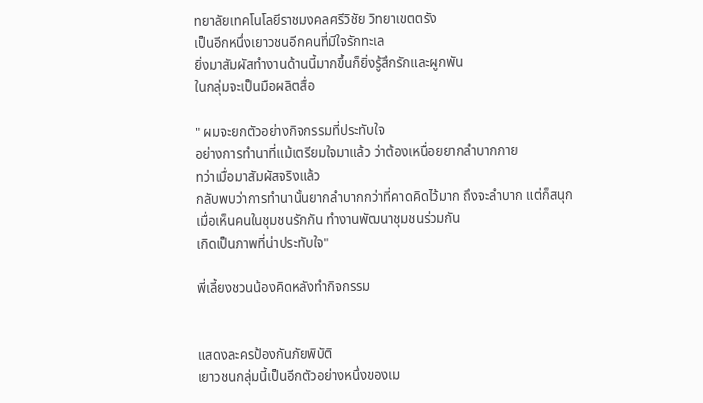ทยาลัยเทคโนโลยีราชมงคลศรีวิชัย วิทยาเขตตรัง
เป็นอีกหนึ่งเยาวชนอีกคนที่มีใจรักทะเล
ยิ่งมาสัมผัสทำงานด้านนี้มากขึ้นก็ยิ่งรู้สึกรักและผูกพัน
ในกลุ่มจะเป็นมือผลิตสื่อ

" ผมจะยกตัวอย่างกิจกรรมที่ประทับใจ
อย่างการทำนาที่แม้เตรียมใจมาแล้ว ว่าต้องเหนื่อยยากลำบากกาย
ทว่าเมื่อมาสัมผัสจริงแล้ว
กลับพบว่าการทำนานั้นยากลำบากกว่าที่คาดคิดไว้มาก ถึงจะลำบาก แต่ก็สนุก
เมื่อเห็นคนในชุมชนรักกัน ทำงานพัฒนาชุมชนร่วมกัน
เกิดเป็นภาพที่น่าประทับใจ"

พี่เลี้ยงชวนน้องคิดหลังทำกิจกรรม


แสดงละครป้องกันภัยพิบัติ
เยาวชนกลุ่มนี้เป็นอีกตัวอย่างหนึ่งของเม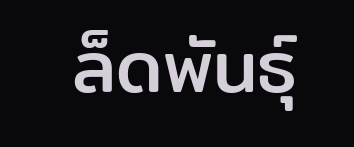ล็ดพันธุ์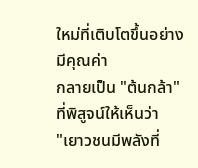ใหม่ที่เติบโตขึ้นอย่างมีคุณค่า
กลายเป็น "ต้นกล้า" ที่พิสูจน์ให้เห็นว่า
"เยาวชนมีพลังที่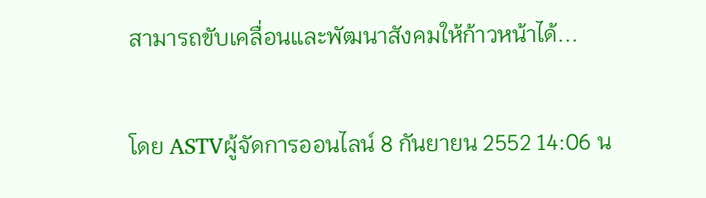สามารถขับเคลื่อนและพัฒนาสังคมให้ก้าวหน้าได้...

โดย ASTVผู้จัดการออนไลน์ 8 กันยายน 2552 14:06 น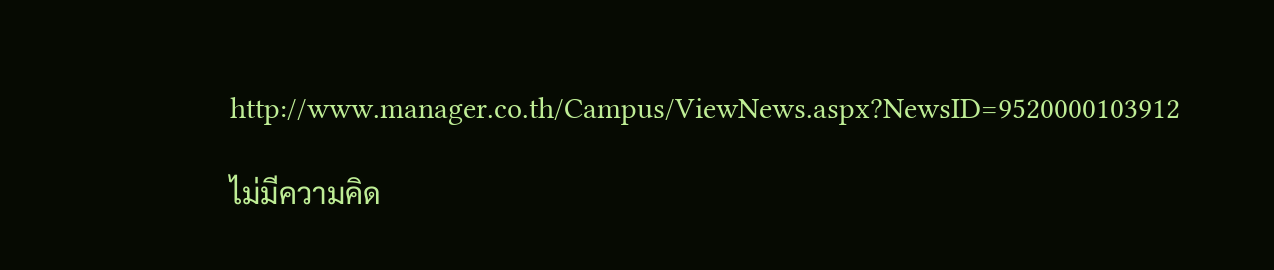http://www.manager.co.th/Campus/ViewNews.aspx?NewsID=9520000103912

ไม่มีความคิด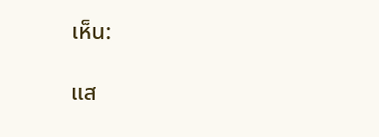เห็น:

แส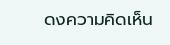ดงความคิดเห็น